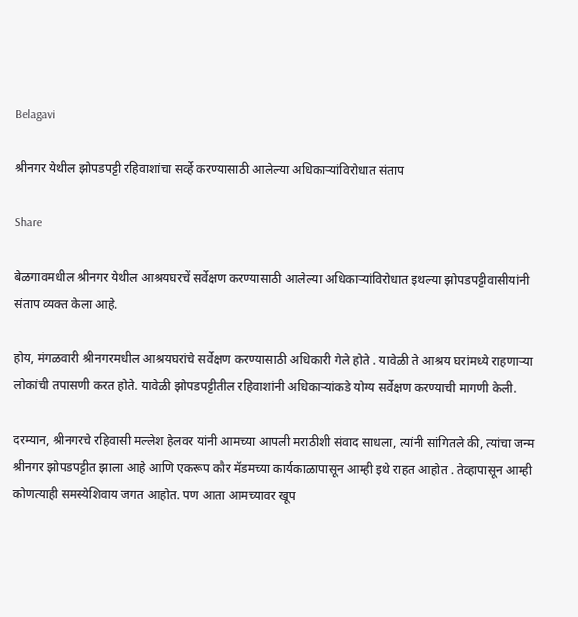Belagavi

श्रीनगर येथील झोपडपट्टी रहिवाशांचा सर्व्हे करण्यासाठी आलेल्या अधिकाऱ्यांविरोधात संताप

Share

बेळगावमधील श्रीनगर येथील आश्रयघरचें सर्वेक्षण करण्यासाठी आलेल्या अधिकाऱ्यांविरोधात इथल्या झोपडपट्टीवासीयांनी संताप व्यक्त केला आहे.

होय, मंगळवारी श्रीनगरमधील आश्रयघरांचे सर्वेक्षण करण्यासाठी अधिकारी गेले होते . यावेळी ते आश्रय घरांमध्ये राहणाऱ्या लोकांची तपासणी करत होते. यावेळी झोपडपट्टीतील रहिवाशांनी अधिकाऱ्यांकडे योग्य सर्वेक्षण करण्याची मागणी केली.

दरम्यान, श्रीनगरचे रहिवासी मल्लेश हेलवर यांनी आमच्या आपली मराठीशी संवाद साधला, त्यांनी सांगितले की, त्यांचा जन्म श्रीनगर झोपडपट्टीत झाला आहे आणि एकरूप कौर मॅडमच्या कार्यकाळापासून आम्ही इथे राहत आहोत . तेव्हापासून आम्ही कोणत्याही समस्येशिवाय जगत आहोत. पण आता आमच्यावर खूप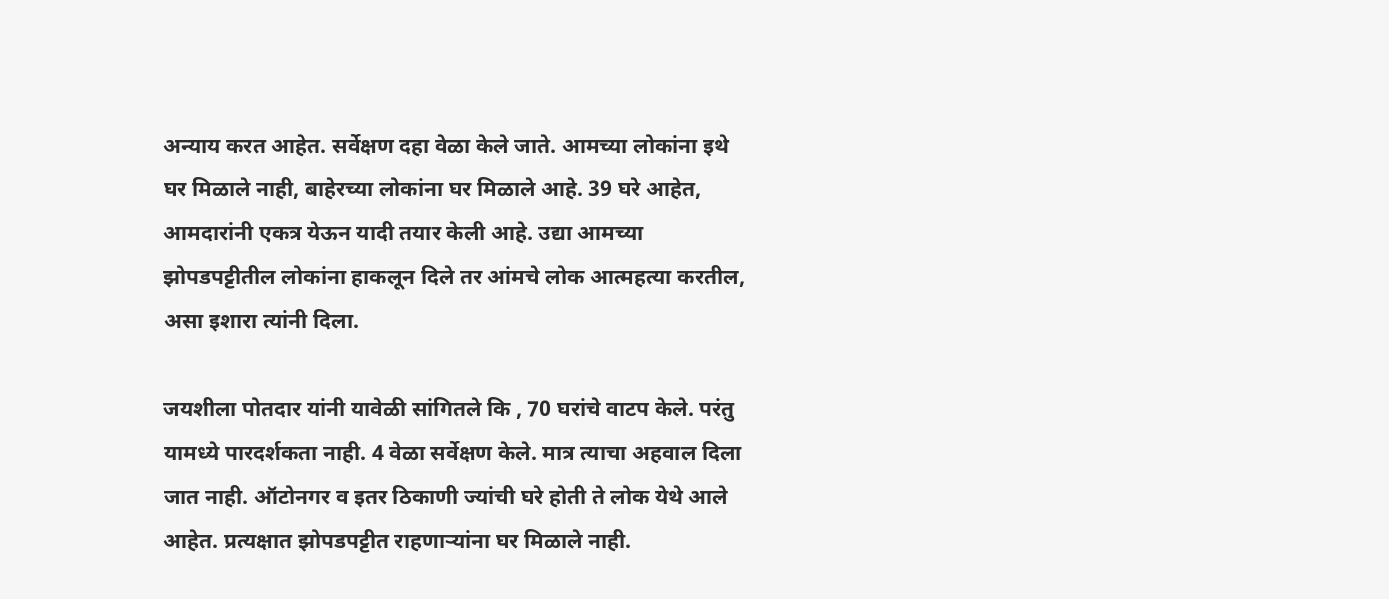अन्याय करत आहेत. सर्वेक्षण दहा वेळा केले जाते. आमच्या लोकांना इथे घर मिळाले नाही, बाहेरच्या लोकांना घर मिळाले आहे. 39 घरे आहेत, आमदारांनी एकत्र येऊन यादी तयार केली आहे. उद्या आमच्या झोपडपट्टीतील लोकांना हाकलून दिले तर आंमचे लोक आत्महत्या करतील, असा इशारा त्यांनी दिला.

जयशीला पोतदार यांनी यावेळी सांगितले कि , 70 घरांचे वाटप केले. परंतु यामध्ये पारदर्शकता नाही. 4 वेळा सर्वेक्षण केले. मात्र त्याचा अहवाल दिला जात नाही. ऑटोनगर व इतर ठिकाणी ज्यांची घरे होती ते लोक येथे आले आहेत. प्रत्यक्षात झोपडपट्टीत राहणाऱ्यांना घर मिळाले नाही.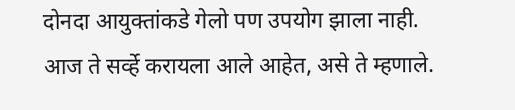दोनदा आयुक्तांकडे गेलो पण उपयोग झाला नाही. आज ते सर्व्हे करायला आले आहेत, असे ते म्हणाले.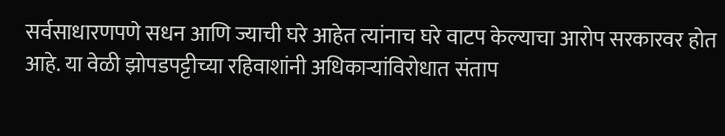सर्वसाधारणपणे सधन आणि ज्याची घरे आहेत त्यांनाच घरे वाटप केल्याचा आरोप सरकारवर होत आहे. या वेळी झोपडपट्टीच्या रहिवाशांनी अधिकाऱ्यांविरोधात संताप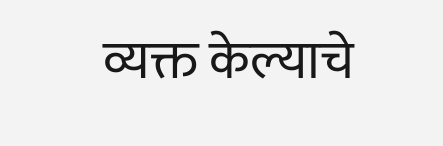व्यक्त केल्याचे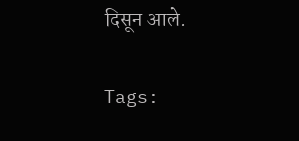दिसून आले.

Tags: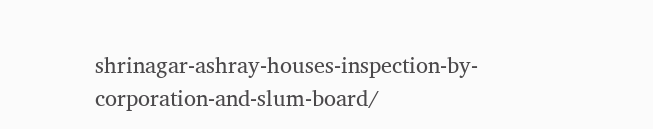shrinagar-ashray-houses-inspection-by-corporation-and-slum-board/